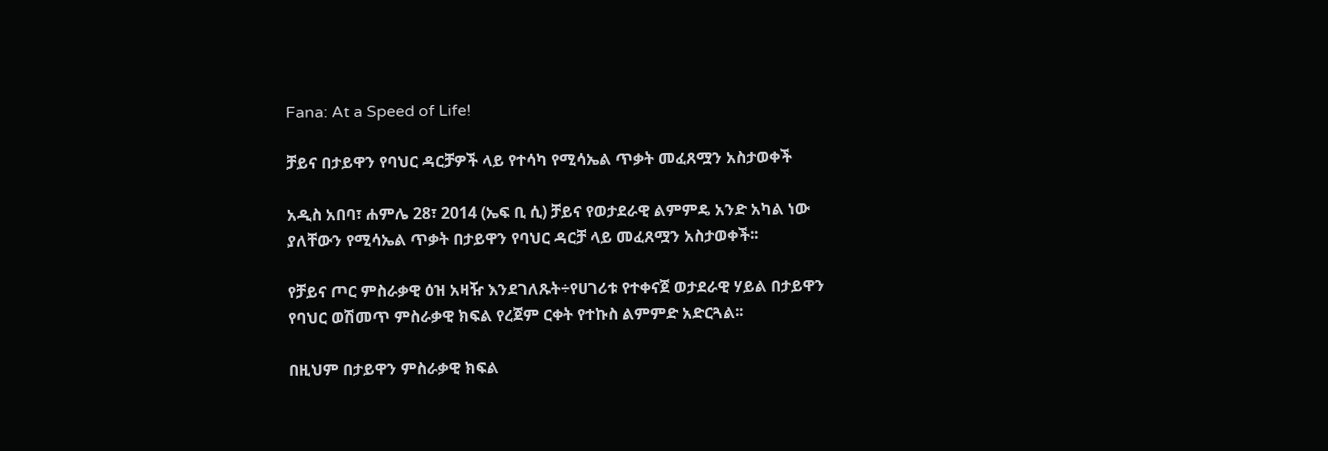Fana: At a Speed of Life!

ቻይና በታይዋን የባህር ዳርቻዎች ላይ የተሳካ የሚሳኤል ጥቃት መፈጸሟን አስታወቀች

አዲስ አበባ፣ ሐምሌ 28፣ 2014 (ኤፍ ቢ ሲ) ቻይና የወታደራዊ ልምምዴ አንድ አካል ነው ያለቸውን የሚሳኤል ጥቃት በታይዋን የባህር ዳርቻ ላይ መፈጸሟን አስታወቀች፡፡

የቻይና ጦር ምስራቃዊ ዕዝ አዛዥ እንደገለጹት÷የሀገሪቱ የተቀናጀ ወታደራዊ ሃይል በታይዋን የባህር ወሽመጥ ምስራቃዊ ክፍል የረጀም ርቀት የተኩስ ልምምድ አድርጓል፡፡

በዚህም በታይዋን ምስራቃዊ ክፍል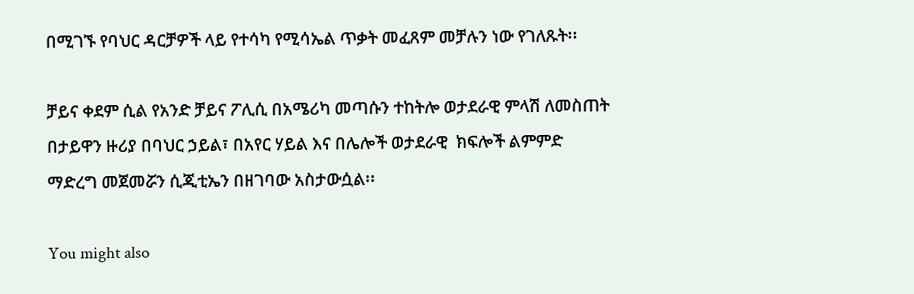በሚገኙ የባህር ዳርቻዎች ላይ የተሳካ የሚሳኤል ጥቃት መፈጸም መቻሉን ነው የገለጹት፡፡

ቻይና ቀደም ሲል የአንድ ቻይና ፖሊሲ በአሜሪካ መጣሱን ተከትሎ ወታደራዊ ምላሽ ለመስጠት በታይዋን ዙሪያ በባህር ኃይል፣ በአየር ሃይል እና በሌሎች ወታደራዊ  ክፍሎች ልምምድ ማድረግ መጀመሯን ሲጂቲኤን በዘገባው አስታውሷል፡፡

You might also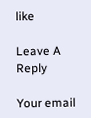like

Leave A Reply

Your email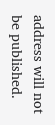address will not be published.